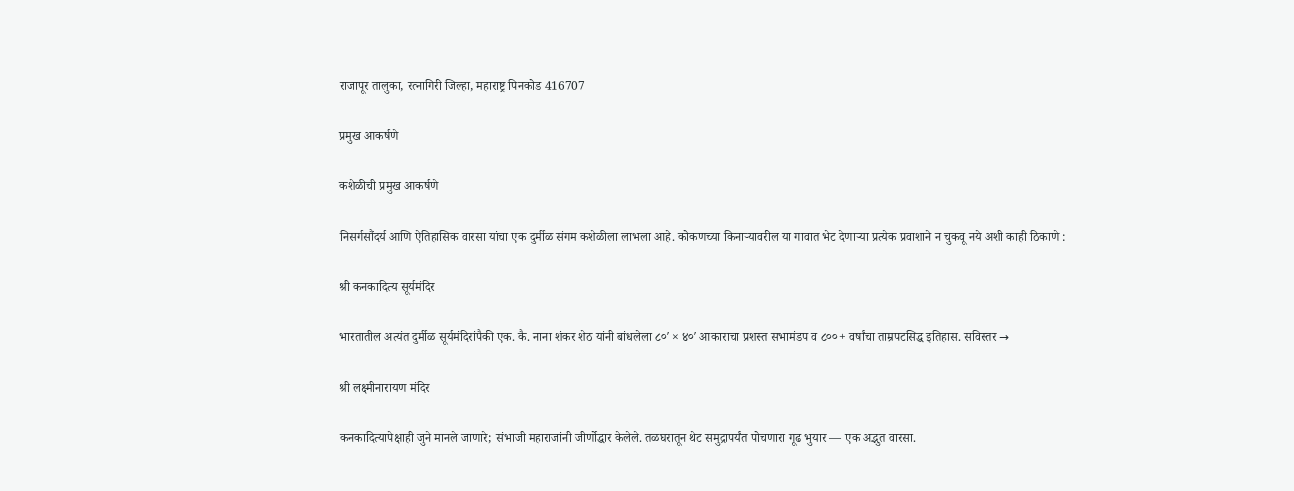राजापूर तालुका, रत्नागिरी जिल्हा, महाराष्ट्र पिनकोड 416707

प्रमुख आकर्षणे

कशेळीची प्रमुख आकर्षणे

निसर्गसौंदर्य आणि ऐतिहासिक वारसा यांचा एक दुर्मीळ संगम कशेळीला लाभला आहे. कोकणच्या किनाऱ्यावरील या गावात भेट देणाऱ्या प्रत्येक प्रवाशाने न चुकवू नये अशी काही ठिकाणे :

श्री कनकादित्य सूर्यमंदिर

भारतातील अत्यंत दुर्मीळ सूर्यमंदिरांपैकी एक. कै. नाना शंकर शेठ यांनी बांधलेला ८०′ × ४०′ आकाराचा प्रशस्त सभामंडप व ८००+ वर्षांचा ताम्रपटसिद्ध इतिहास. सविस्तर →

श्री लक्ष्मीनारायण मंदिर

कनकादित्यापेक्षाही जुने मानले जाणारे; संभाजी महाराजांनी जीर्णोद्धार केलेले. तळघरातून थेट समुद्रापर्यंत पोचणारा गूढ भुयार — एक अद्भुत वारसा.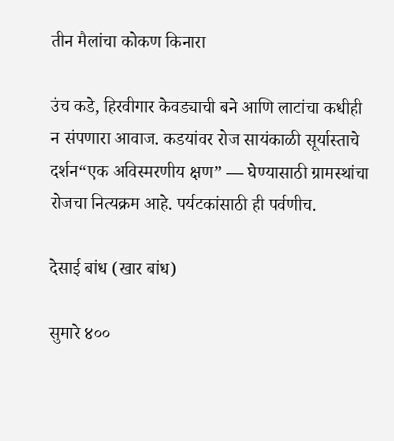तीन मैलांचा कोकण किनारा

उंच कडे, हिरवीगार केवड्याची बने आणि लाटांचा कधीही न संपणारा आवाज. कडयांवर रोज सायंकाळी सूर्यास्ताचे दर्शन“एक अविस्मरणीय क्षण” — घेण्यासाठी ग्रामस्थांचा रोजचा नित्यक्रम आहे. पर्यटकांसाठी ही पर्वणीच.

देसाई बांध (खार बांध)

सुमारे ४००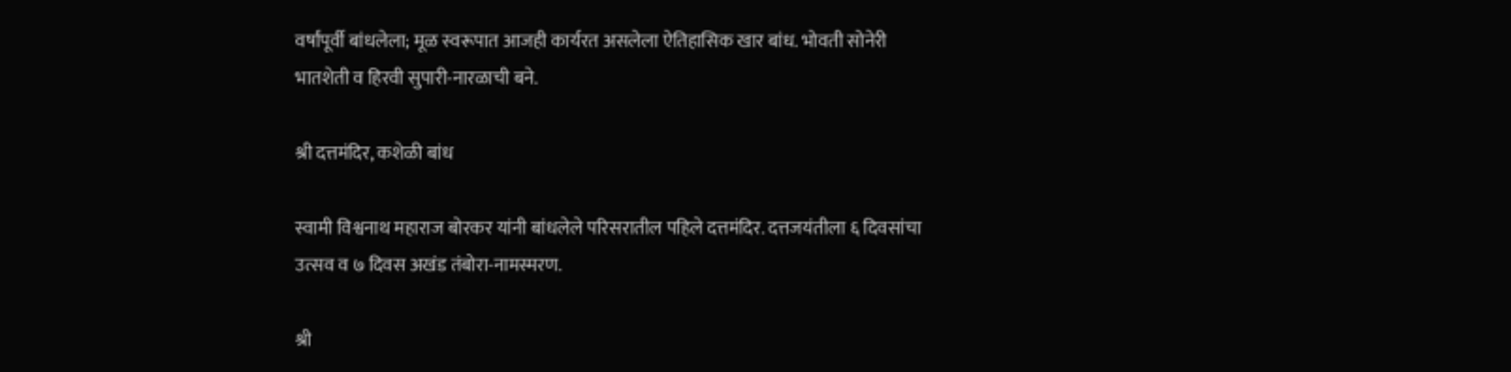वर्षांपूर्वी बांधलेला; मूळ स्वरूपात आजही कार्यरत असलेला ऐतिहासिक खार बांध. भोवती सोनेरी भातशेती व हिरवी सुपारी-नारळाची बने.

श्री दत्तमंदिर, कशेळी बांध

स्वामी विश्वनाथ महाराज बोरकर यांनी बांधलेले परिसरातील पहिले दत्तमंदिर. दत्तजयंतीला ६ दिवसांचा उत्सव व ७ दिवस अखंड तंबोरा-नामस्मरण.

श्री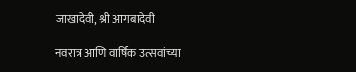जाखादेवी, श्री आगबादेवी

नवरात्र आणि वार्षिक उत्सवांच्या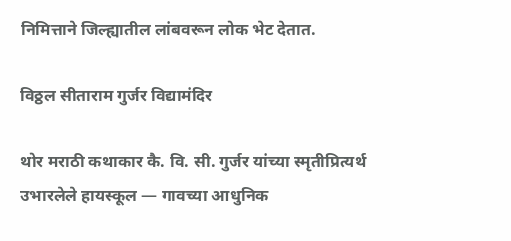निमित्ताने जिल्ह्यातील लांबवरून लोक भेट देतात.

विठ्ठल सीताराम गुर्जर विद्यामंदिर

थोर मराठी कथाकार कै. वि. सी. गुर्जर यांच्या स्मृतीप्रित्यर्थ उभारलेले हायस्कूल — गावच्या आधुनिक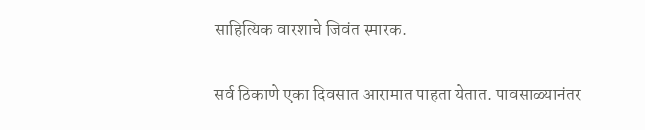साहित्यिक वारशाचे जिवंत स्मारक.

सर्व ठिकाणे एका दिवसात आरामात पाहता येतात. पावसाळ्यानंतर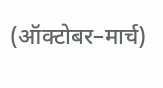(ऑक्टोबर–मार्च)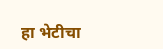हा भेटीचा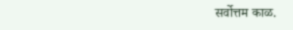सर्वोत्तम काळ.